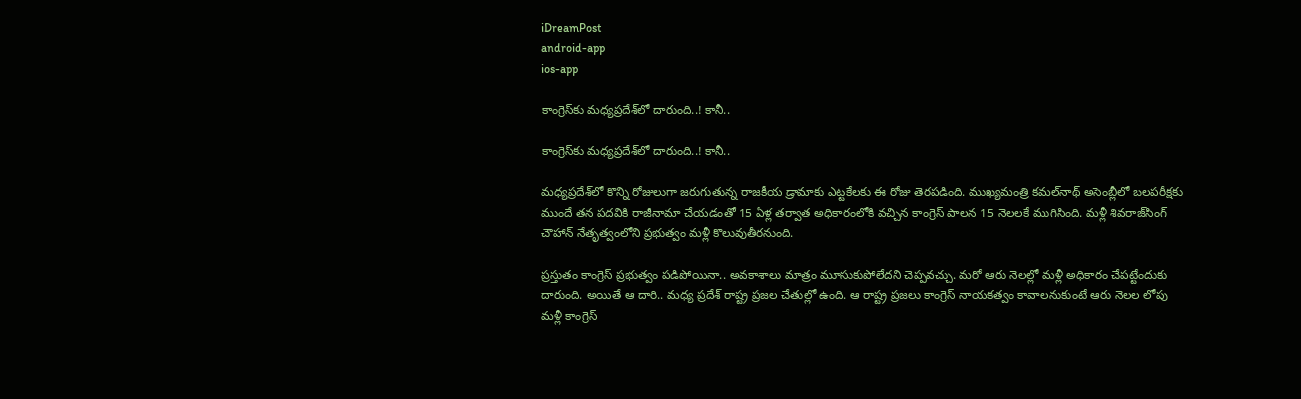iDreamPost
android-app
ios-app

కాంగ్రెస్‌కు మధ్యప్రదేశ్‌లో దారుంది..! కానీ..

కాంగ్రెస్‌కు మధ్యప్రదేశ్‌లో దారుంది..! కానీ..

మధ్యప్రదేశ్‌లో కొన్ని రోజులుగా జరుగుతున్న రాజకీయ డ్రామాకు ఎట్టకేలకు ఈ రోజు తెరపడింది. ముఖ్యమంత్రి కమల్‌నాథ్‌ అసెంబ్లీలో బలపరీక్షకు ముందే తన పదవికి రాజీనామా చేయడంతో 15 ఏళ్ల తర్వాత అధికారంలోకి వచ్చిన కాంగ్రెస్‌ పాలన 15 నెలలకే ముగిసింది. మళ్లీ శివరాజ్‌సింగ్‌ చౌహాన్‌ నేతృత్వంలోని ప్రభుత్వం మళ్లీ కొలువుతీరనుంది.

ప్రస్తుతం కాంగ్రెస్‌ ప్రభుత్వం పడిపోయినా.. అవకాశాలు మాత్రం మూసుకుపోలేదని చెప్పవచ్చు. మరో ఆరు నెలల్లో మళ్లీ అధికారం చేపట్టేందుకు దారుంది. అయితే ఆ దారి.. మధ్య ప్రదేశ్‌ రాష్ట్ర ప్రజల చేతుల్లో ఉంది. ఆ రాష్ట్ర ప్రజలు కాంగ్రెస్‌ నాయకత్వం కావాలనుకుంటే ఆరు నెలల లోపు మళ్లీ కాంగ్రెస్‌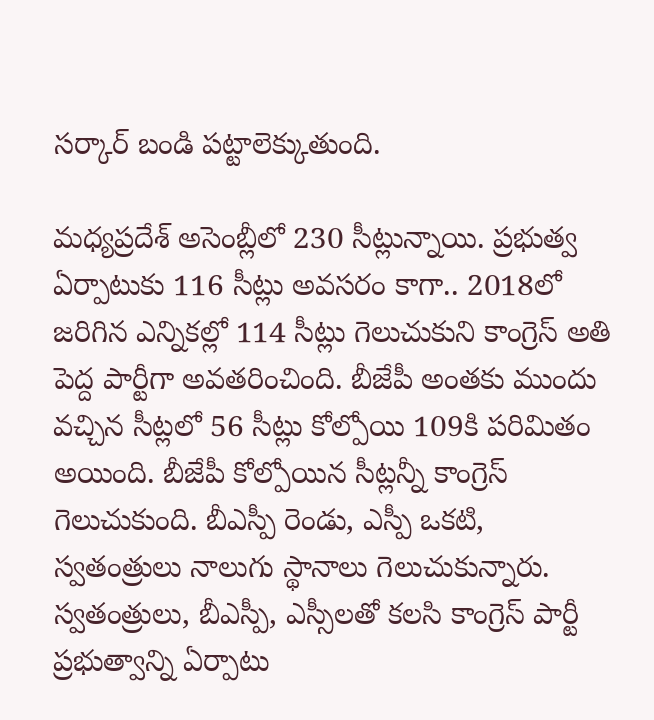సర్కార్‌ బండి పట్టాలెక్కుతుంది.

మధ్యప్రదేశ్‌ అసెంబ్లీలో 230 సీట్లున్నాయి. ప్రభుత్వ ఏర్పాటుకు 116 సీట్లు అవసరం కాగా.. 2018లో జరిగిన ఎన్నికల్లో 114 సీట్లు గెలుచుకుని కాంగ్రెస్‌ అతి పెద్ద పార్టీగా అవతరించింది. బీజేపీ అంతకు ముందు వచ్చిన సీట్లలో 56 సీట్లు కోల్పోయి 109కి పరిమితం అయింది. బీజేపీ కోల్పోయిన సీట్లన్నీ కాంగ్రెస్‌ గెలుచుకుంది. బీఎస్పీ రెండు, ఎస్పీ ఒకటి, స్వతంత్రులు నాలుగు స్థానాలు గెలుచుకున్నారు. స్వతంత్రులు, బీఎస్పీ, ఎస్సీలతో కలసి కాంగ్రెస్‌ పార్టీ ప్రభుత్వాన్ని ఏర్పాటు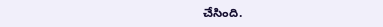చేసింది.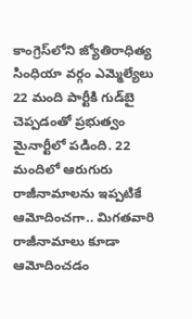కాంగ్రెస్‌లోని జ్యోతిరాధిత్య సింధియా వర్గం ఎమ్మెల్యేలు 22 మంది పార్టీకి గుడ్‌బై చెప్పడంతో ప్రభుత్వం మైనార్టీలో పడింది. 22 మందిలో ఆరుగురు రాజీనామాలను ఇప్పటికే ఆమోదించగా.. మిగతవారి రాజీనామాలు కూడా ఆమోదించడం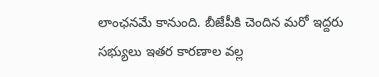లాంఛనమే కానుంది. బీజేపీకి చెందిన మరో ఇద్దరు సభ్యులు ఇతర కారణాల వల్ల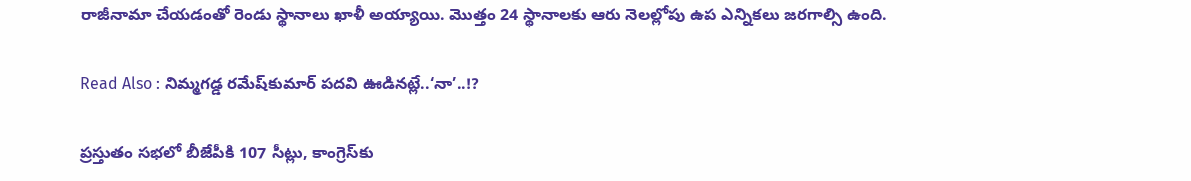రాజీనామా చేయడంతో రెండు స్థానాలు ఖాళీ అయ్యాయి. మొత్తం 24 స్థానాలకు ఆరు నెలల్లోపు ఉప ఎన్నికలు జరగాల్సి ఉంది.

Read Also : నిమ్మగడ్డ రమేష్‌కుమార్‌ పదవి ఊడినట్లే..‘నా’..!?

ప్రస్తుతం సభలో బీజేపీకి 107 సీట్లు, కాంగ్రెస్‌కు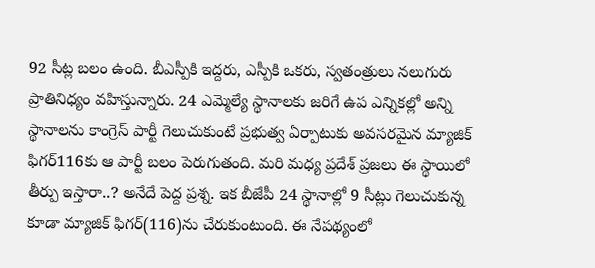92 సీట్ల బలం ఉంది. బీఎస్పీకి ఇద్దరు, ఎస్పీకి ఒకరు, స్వతంత్రులు నలుగురు ప్రాతినిధ్యం వహిస్తున్నారు. 24 ఎమ్మెల్యే స్థానాలకు జరిగే ఉప ఎన్నికల్లో అన్ని స్థానాలను కాంగ్రెస్‌ పార్టీ గెలుచుకుంటే ప్రభుత్వ ఏర్పాటుకు అవసరమైన మ్యాజిక్‌ ఫిగర్‌116కు ఆ పార్టీ బలం పెరుగుతంది. మరి మధ్య ప్రదేశ్‌ ప్రజలు ఈ స్థాయిలో తీర్పు ఇస్తారా..? అనేదే పెద్ద ప్రశ్న. ఇక బీజేపీ 24 స్థానాల్లో 9 సీట్లు గెలుచుకున్న కూడా మ్యాజిక్‌ ఫిగర్‌(116)ను చేరుకుంటుంది. ఈ నేపథ్యంలో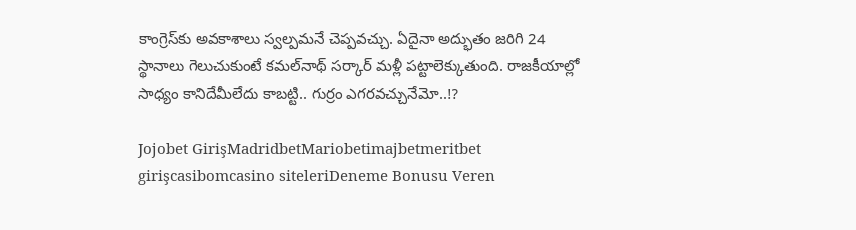కాంగ్రెస్‌కు అవకాశాలు స్వల్పమనే చెప్పవచ్చు. ఏదైనా అద్భుతం జరిగి 24 స్థానాలు గెలుచుకుంటే కమల్‌నాథ్‌ సర్కార్‌ మళ్లీ పట్టాలెక్కుతుంది. రాజకీయాల్లో సాధ్యం కానిదేమీలేదు కాబట్టి.. గుర్రం ఎగరవచ్చునేమో..!?

Jojobet GirişMadridbetMariobetimajbetmeritbet girişcasibomcasino siteleriDeneme Bonusu Veren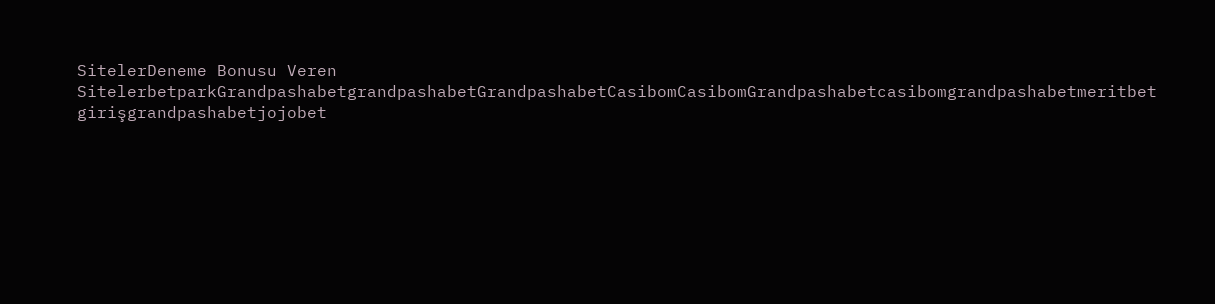SitelerDeneme Bonusu Veren SitelerbetparkGrandpashabetgrandpashabetGrandpashabetCasibomCasibomGrandpashabetcasibomgrandpashabetmeritbet girişgrandpashabetjojobet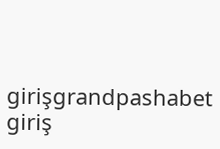girişgrandpashabet giriş